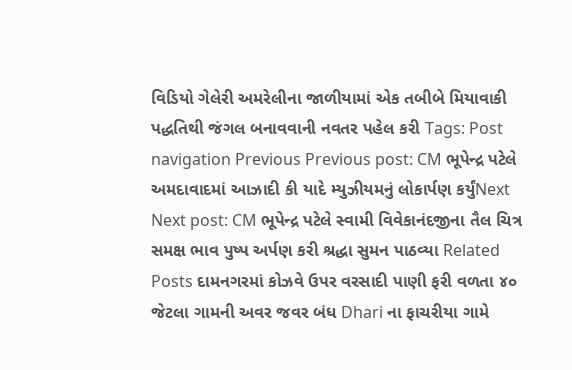વિડિયો ગેલેરી અમરેલીના જાળીયામાં એક તબીબે મિયાવાકી પદ્ધતિથી જંગલ બનાવવાની નવતર પહેલ કરી Tags: Post navigation Previous Previous post: CM ભૂપેન્દ્ર પટેલે અમદાવાદમાં આઝાદી કી યાદે મ્યુઝીયમનું લોકાર્પણ કર્યુંNext Next post: CM ભૂપેન્દ્ર પટેલે સ્વામી વિવેકાનંદજીના તૈલ ચિત્ર સમક્ષ ભાવ પુષ્પ અર્પણ કરી શ્રદ્ધા સુમન પાઠવ્યા Related Posts દામનગરમાં કોઝવે ઉપર વરસાદી પાણી ફરી વળતા ૪૦ જેટલા ગામની અવર જવર બંધ Dhari ના ફાચરીયા ગામે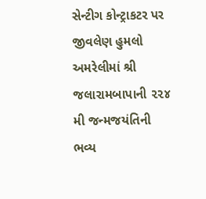સેન્ટીગ કોન્ટ્રાકટર પર જીવલેણ હુમલો અમરેલીમાં શ્રી જલારામબાપાની ૨૨૪ મી જન્મજયંતિની ભવ્ય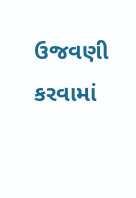ઉજવણી કરવામાં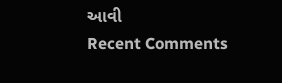આવી
Recent Comments